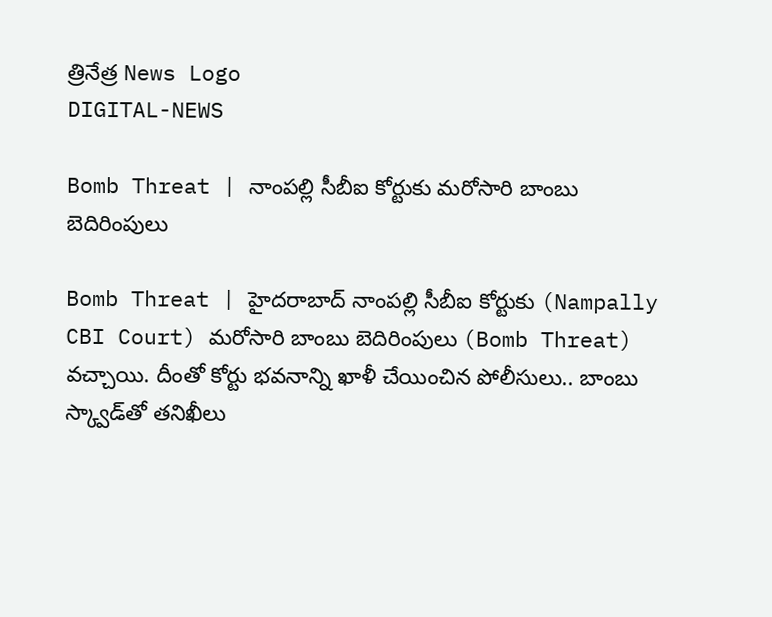త్రినేత్ర News Logo
DIGITAL-NEWS

Bomb Threat | నాంపల్లి సీబీఐ కోర్టుకు మరోసారి బాంబు బెదిరింపులు

Bomb Threat | హైద‌రాబాద్ నాంప‌ల్లి సీబీఐ కోర్టుకు (Nampally CBI Court) మ‌రోసారి బాంబు బెదిరింపులు (Bomb Threat) వ‌చ్చాయి. దీంతో కోర్టు భ‌వ‌నాన్ని ఖాళీ చేయించిన పోలీసులు.. బాంబు స్క్వాడ్‌తో త‌నిఖీలు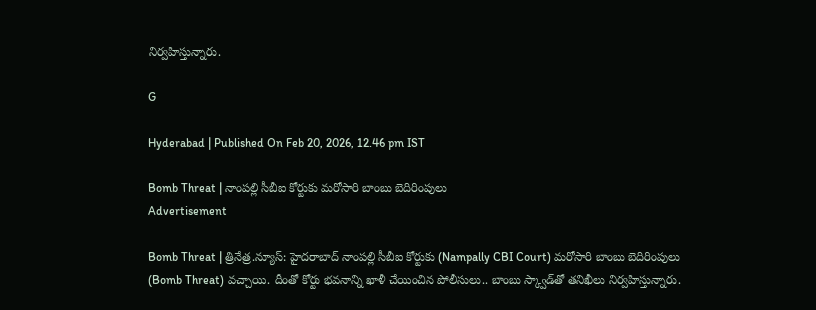నిర్వ‌హిస్తున్నారు.

G

Hyderabad | Published On Feb 20, 2026, 12.46 pm IST

Bomb Threat | నాంపల్లి సీబీఐ కోర్టుకు మరోసారి బాంబు బెదిరింపులు
Advertisement

Bomb Threat | త్రినేత్ర‌.న్యూస్: హైద‌రాబాద్ నాంప‌ల్లి సీబీఐ కోర్టుకు (Nampally CBI Court) మ‌రోసారి బాంబు బెదిరింపులు (Bomb Threat) వ‌చ్చాయి. దీంతో కోర్టు భ‌వ‌నాన్ని ఖాళీ చేయించిన పోలీసులు.. బాంబు స్క్వాడ్‌తో త‌నిఖీలు నిర్వ‌హిస్తున్నారు.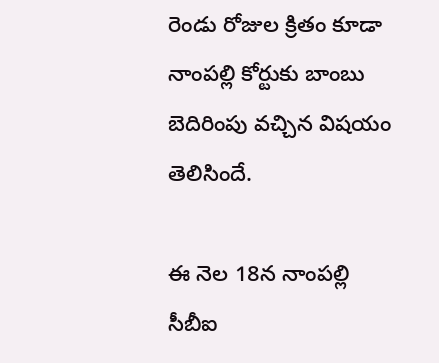రెండు రోజుల క్రితం కూడా నాంప‌ల్లి కోర్టుకు బాంబు బెదిరింపు వ‌చ్చిన విష‌యం తెలిసిందే.

ఈ నెల 18న నాంప‌ల్లి సీబీఐ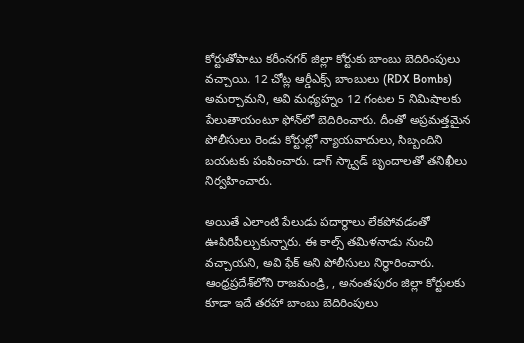కోర్టుతోపాటు క‌రీంన‌గ‌ర్ జిల్లా కోర్టుకు బాంబు బెదిరింపులు వ‌చ్చాయి. 12 చోట్ల‌ ఆర్డీఎక్స్ బాంబులు (RDX Bombs) అమ‌ర్చామ‌ని, అవి మ‌ధ్య‌హ్నం 12 గంట‌ల 5 నిమిషాల‌కు పేలుతాయంటూ ఫోన్‌లో బెదిరించారు. దీంతో అప్ర‌మ‌త్త‌మైన పోలీసులు రెండు కోర్టుల్లో న్యాయ‌వాదులు, సిబ్బందిని బ‌య‌ట‌కు పంపించారు. డాగ్ స్క్వాడ్ బృందాల‌తో త‌నిఖీలు నిర్వ‌హించారు.

అయితే ఎలాంటి పేలుడు ప‌దార్థాలు లేక‌పోవ‌డంతో ఊపిరిపీల్చుకున్నారు. ఈ కాల్స్ త‌మిళ‌నాడు నుంచి వ‌చ్చాయ‌ని, అవి ఫేక్ అని పోలీసులు నిర్ధారించారు. ఆంధ్ర‌ప్ర‌దేశ్‌లోని రాజ‌మండ్రి, , అనంతపురం జిల్లా కోర్టులకు కూడా ఇదే త‌ర‌హా బాంబు బెదిరింపులు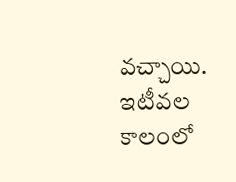వ‌చ్చాయి. ఇటీవ‌ల కాలంలో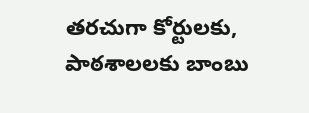త‌రచుగా కోర్టుల‌కు, పాఠ‌శాల‌ల‌కు బాంబు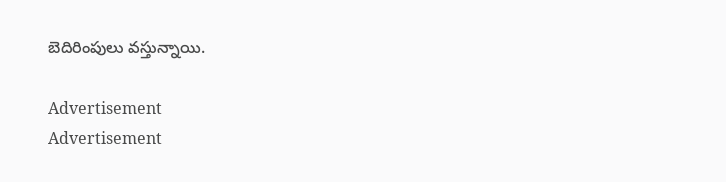బెదిరింపులు వ‌స్తున్నాయి.

Advertisement
Advertisement